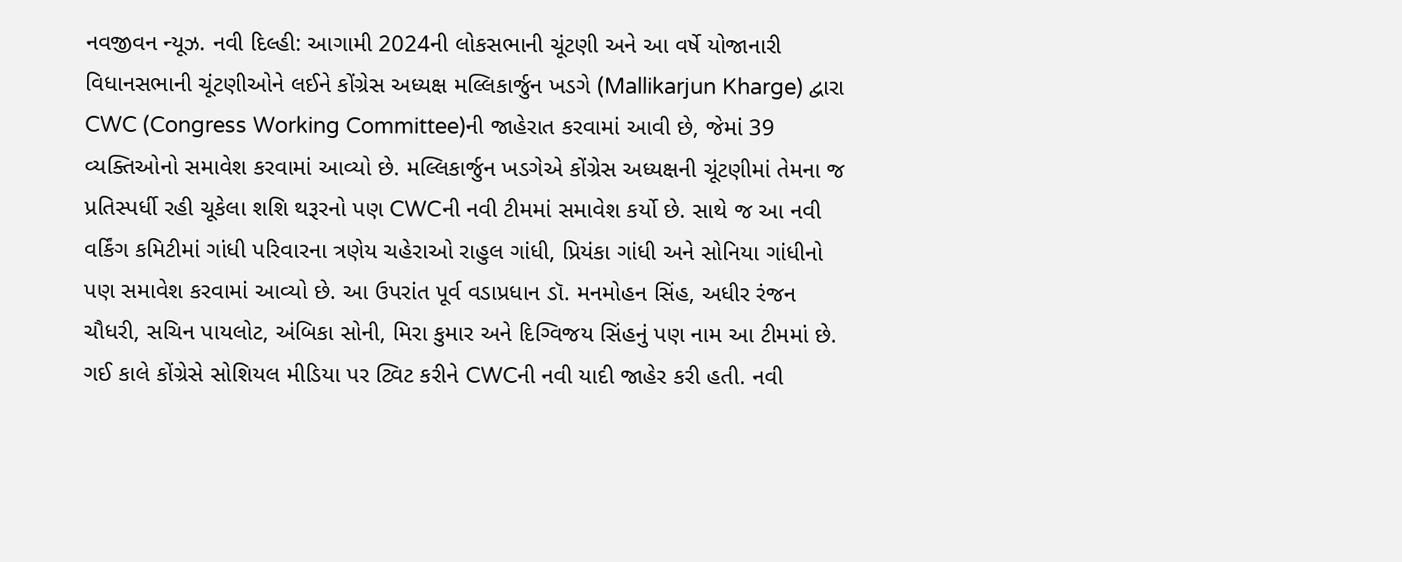નવજીવન ન્યૂઝ. નવી દિલ્હી: આગામી 2024ની લોકસભાની ચૂંટણી અને આ વર્ષે યોજાનારી વિધાનસભાની ચૂંટણીઓને લઈને કોંગ્રેસ અધ્યક્ષ મલ્લિકાર્જુન ખડગે (Mallikarjun Kharge) દ્વારા CWC (Congress Working Committee)ની જાહેરાત કરવામાં આવી છે, જેમાં 39 વ્યક્તિઓનો સમાવેશ કરવામાં આવ્યો છે. મલ્લિકાર્જુન ખડગેએ કોંગ્રેસ અધ્યક્ષની ચૂંટણીમાં તેમના જ પ્રતિસ્પર્ધી રહી ચૂકેલા શશિ થરૂરનો પણ CWCની નવી ટીમમાં સમાવેશ કર્યો છે. સાથે જ આ નવી વર્કિંગ કમિટીમાં ગાંધી પરિવારના ત્રણેય ચહેરાઓ રાહુલ ગાંધી, પ્રિયંકા ગાંધી અને સોનિયા ગાંધીનો પણ સમાવેશ કરવામાં આવ્યો છે. આ ઉપરાંત પૂર્વ વડાપ્રધાન ડૉ. મનમોહન સિંહ, અધીર રંજન ચૌધરી, સચિન પાયલોટ, અંબિકા સોની, મિરા કુમાર અને દિગ્વિજય સિંહનું પણ નામ આ ટીમમાં છે.
ગઈ કાલે કોંગ્રેસે સોશિયલ મીડિયા પર ટ્વિટ કરીને CWCની નવી યાદી જાહેર કરી હતી. નવી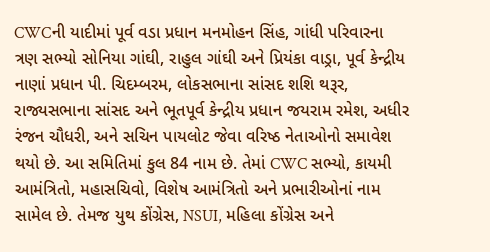CWCની યાદીમાં પૂર્વ વડા પ્રધાન મનમોહન સિંહ, ગાંધી પરિવારના ત્રણ સભ્યો સોનિયા ગાંઘી, રાહુલ ગાંઘી અને પ્રિયંકા વાડ્રા, પૂર્વ કેન્દ્રીય નાણાં પ્રધાન પી. ચિદમ્બરમ, લોકસભાના સાંસદ શશિ થરૂર, રાજ્યસભાના સાંસદ અને ભૂતપૂર્વ કેન્દ્રીય પ્રધાન જયરામ રમેશ, અધીર રંજન ચૌધરી, અને સચિન પાયલોટ જેવા વરિષ્ઠ નેતાઓનો સમાવેશ થયો છે. આ સમિતિમાં કુલ 84 નામ છે. તેમાં CWC સભ્યો, કાયમી આમંત્રિતો, મહાસચિવો, વિશેષ આમંત્રિતો અને પ્રભારીઓનાં નામ સામેલ છે. તેમજ યુથ કોંગ્રેસ, NSUI, મહિલા કોંગ્રેસ અને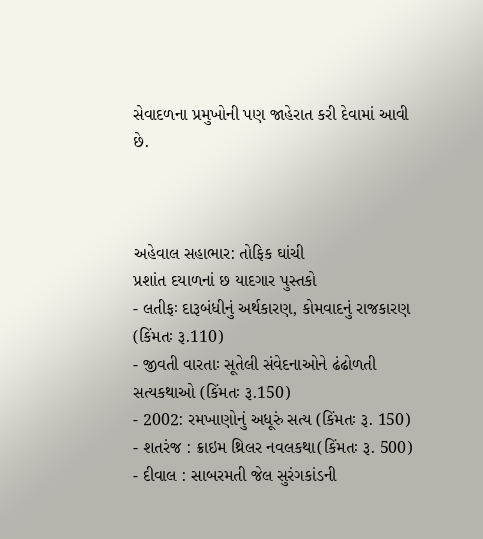સેવાદળના પ્રમુખોની પણ જાહેરાત કરી દેવામાં આવી છે.



અહેવાલ સહાભાર: તોફિક ઘાંચી
પ્રશાંત દયાળનાં છ યાદગાર પુસ્તકો
- લતીફઃ દારૂબંધીનું અર્થકારણ, કોમવાદનું રાજકારણ (કિંમતઃ રૂ.110)
- જીવતી વારતાઃ સૂતેલી સંવેદનાઓને ઢંઢોળતી સત્યકથાઓ (કિંમતઃ રૂ.150)
- 2002: રમખાણોનું અધૂરું સત્ય (કિંમતઃ રૂ. 150)
- શતરંજ : ક્રાઇમ થ્રિલર નવલકથા(કિંમતઃ રૂ. 500)
- દીવાલ : સાબરમતી જેલ સુરંગકાંડની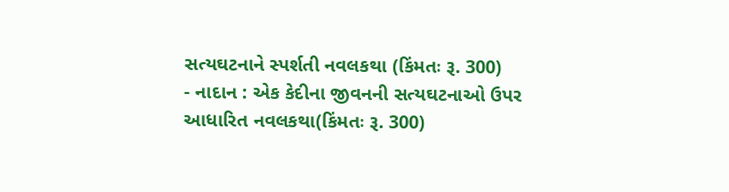સત્યઘટનાને સ્પર્શતી નવલકથા (કિંમતઃ રૂ. 300)
- નાદાન : એક કેદીના જીવનની સત્યઘટનાઓ ઉપર આધારિત નવલકથા(કિંમતઃ રૂ. 300)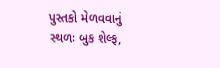પુસ્તકો મેળવવાનું સ્થળઃ બુક શેલ્ફ,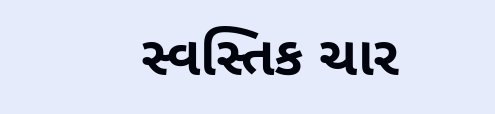સ્વસ્તિક ચાર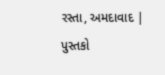રસ્તા, અમદાવાદ | પુસ્તકો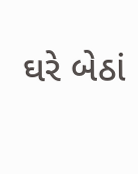ઘરે બેઠાં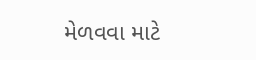મેળવવા માટે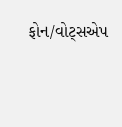ફોન/વોટ્સએપ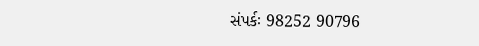સંપર્કઃ 98252 90796